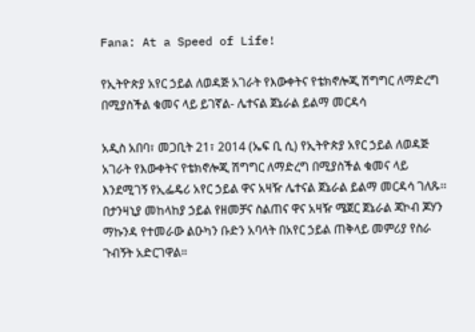Fana: At a Speed of Life!

የኢትዮጵያ አየር ኃይል ለወዳጅ አገራት የእውቀትና የቴክኖሎጂ ሽግግር ለማድረግ በሚያስችል ቁመና ላይ ይገኛል- ሌተናል ጀኔራል ይልማ መርዳሳ

አዲስ አበባ፣ መጋቢት 21፣ 2014 (ኤፍ ቢ ሲ) የኢትዮጵያ አየር ኃይል ለወዳጅ አገራት የእውቀትና የቴክኖሎጂ ሽግግር ለማድረግ በሚያስችል ቁመና ላይ እንደሚገኝ የኢፌዴሪ አየር ኃይል ዋና አዛዥ ሌተናል ጀኔራል ይልማ መርዳሳ ገለጹ፡፡
በታንዛኒያ መከላከያ ኃይል የዘመቻና ስልጠና ዋና አዛዥ ሜጀር ጀኔራል ጃኮብ ጆሃን ማኩንዳ የተመራው ልዑካን ቡድን አባላት በአየር ኃይል ጠቅላይ መምሪያ የስራ ጉብኝት አድርገዋል።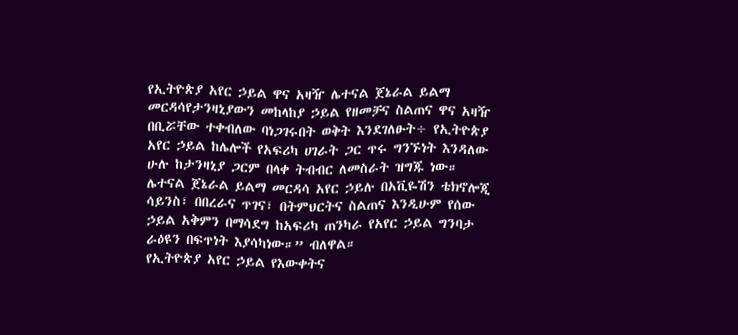የኢትዮጵያ አየር ኃይል ዋና አዛዥ ሌተናል ጀኔራል ይልማ መርዳሳየታንዛኒያውን መከላከያ ኃይል የዘመቻና ስልጠና ዋና አዛዥ በቢሯቸው ተቀብለው ባነጋገሩበት ወቅት እንደገለፁት÷ የኢትዮጵያ አየር ኃይል ከሌሎች የአፍሪካ ሀገራት ጋር ጥሩ ግንኙነት እንዳለው ሁሉ ከታንዛኒያ ጋርም በላቀ ትብብር ለመስራት ዝግጁ ነው።
ሌተናል ጀኔራል ይልማ መርዳሳ አየር ኃይሉ በአቪዬሽን ቴክኖሎጂ ሳይንስ፣ በበረራና ጥገና፣ በትምህርትና ስልጠና እንዲሁም የሰው ኃይል አቅምን በማሳደግ ከአፍሪካ ጠንካራ የአየር ኃይል ግንባታ ራዕዩን በፍጥነት እያሳካነው።” ብለዋል።
የኢትዮጵያ አየር ኃይል የእውቀትና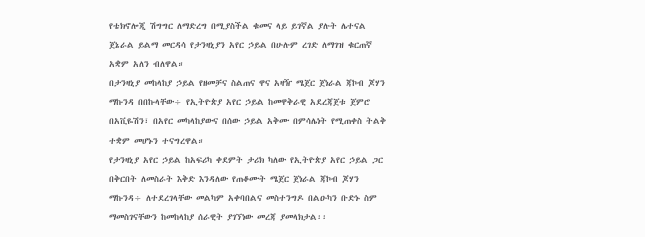የቴክኖሎጂ ሽግግር ለማድረግ በሚያስችል ቁመና ላይ ይገኛል ያሉት ሌተናል ጀኔራል ይልማ መርዳሳ የታንዛኒያን አየር ኃይል በሁሉም ረገድ ለማገዝ ቁርጠኛ አቋም አለን ብለዋል።
በታንዛኒያ መከላከያ ኃይል የዘመቻና ስልጠና ዋና አዛዥ ሜጀር ጀነራል ጃኮብ ጆሃን ማኩንዳ በበኩላቸው÷ የኢትዮጵያ አየር ኃይል ከመዋቅራዊ አደረጃጀቱ ጀምሮ በአቪዬሽን፣ በአየር መካላከያውና በሰው ኃይል አቅሙ በምሳሌነት የሚጠቀስ ትልቅ ተቋም መሆኑን ተናግረዋል።
የታንዛኒያ አየር ኃይል ከአፍሪካ ቀደምት ታሪክ ካለው የኢትዮጵያ አየር ኃይል ጋር በቅርበት ለመስራት እቅድ እንዳለው የጠቆሙት ሜጀር ጀነራል ጃኮብ ጆሃን ማኩንዳ÷ ለተደረገላቸው መልካም አቀባበልና መስተንግዶ በልዑካን ቡድኑ ስም ማመስገናቸውን ከመከላከያ ሰራዊት ያገኘነው መረጃ ያመላክታል፡፡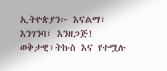ኢትዮጵያን፦ እናልማ፣ እንገንባ፣ እንዘጋጅ!
ወቅታዊ፣ትኩስ እና የተሟሉ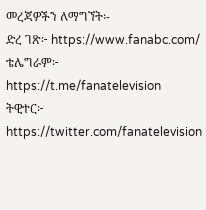መረጃዎችን ለማግኘት፡-
ድረ ገጽ፦ https://www.fanabc.com/
ቴሌግራም፦ https://t.me/fanatelevision
ትዊተር፦ https://twitter.com/fanatelevision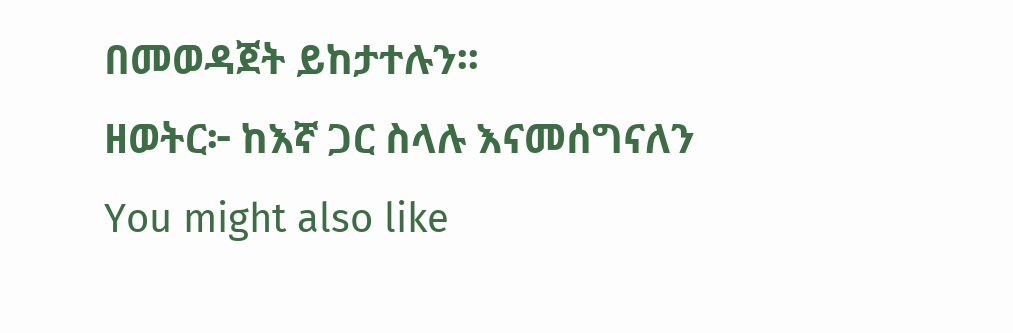በመወዳጀት ይከታተሉን፡፡
ዘወትር፦ ከእኛ ጋር ስላሉ እናመሰግናለን
You might also like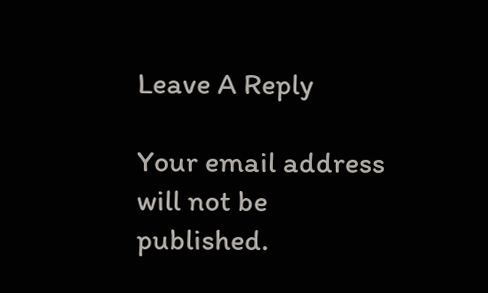Leave A Reply

Your email address will not be published.